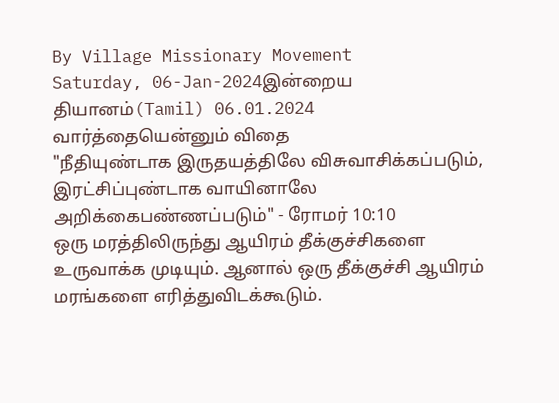By Village Missionary Movement
Saturday, 06-Jan-2024இன்றைய தியானம்(Tamil) 06.01.2024
வார்த்தையென்னும் விதை
"நீதியுண்டாக இருதயத்திலே விசுவாசிக்கப்படும், இரட்சிப்புண்டாக வாயினாலே அறிக்கைபண்ணப்படும்" - ரோமர் 10:10
ஒரு மரத்திலிருந்து ஆயிரம் தீக்குச்சிகளை உருவாக்க முடியும். ஆனால் ஒரு தீக்குச்சி ஆயிரம் மரங்களை எரித்துவிடக்கூடும்.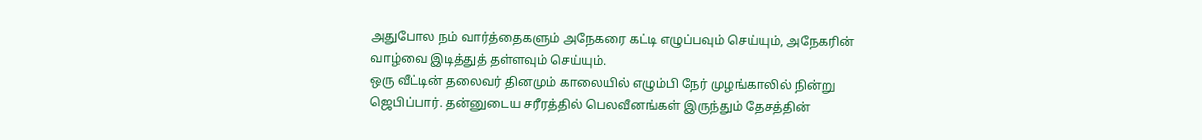அதுபோல நம் வார்த்தைகளும் அநேகரை கட்டி எழுப்பவும் செய்யும், அநேகரின் வாழ்வை இடித்துத் தள்ளவும் செய்யும்.
ஒரு வீட்டின் தலைவர் தினமும் காலையில் எழும்பி நேர் முழங்காலில் நின்று ஜெபிப்பார். தன்னுடைய சரீரத்தில் பெலவீனங்கள் இருந்தும் தேசத்தின்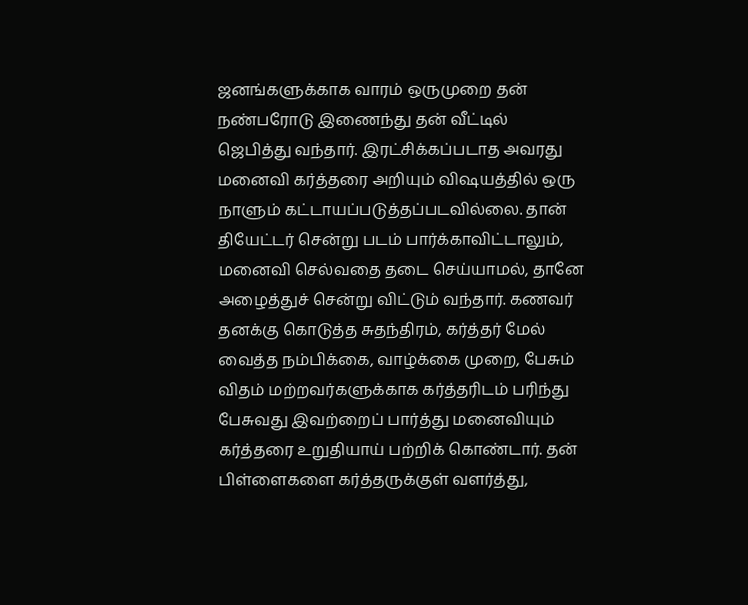ஜனங்களுக்காக வாரம் ஒருமுறை தன் நண்பரோடு இணைந்து தன் வீட்டில் ஜெபித்து வந்தார். இரட்சிக்கப்படாத அவரது மனைவி கர்த்தரை அறியும் விஷயத்தில் ஒரு நாளும் கட்டாயப்படுத்தப்படவில்லை. தான் தியேட்டர் சென்று படம் பார்க்காவிட்டாலும், மனைவி செல்வதை தடை செய்யாமல், தானே அழைத்துச் சென்று விட்டும் வந்தார். கணவர் தனக்கு கொடுத்த சுதந்திரம், கர்த்தர் மேல் வைத்த நம்பிக்கை, வாழ்க்கை முறை, பேசும் விதம் மற்றவர்களுக்காக கர்த்தரிடம் பரிந்து பேசுவது இவற்றைப் பார்த்து மனைவியும் கர்த்தரை உறுதியாய் பற்றிக் கொண்டார். தன் பிள்ளைகளை கர்த்தருக்குள் வளர்த்து,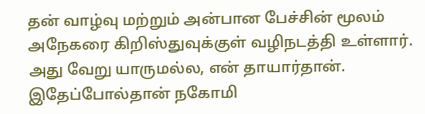தன் வாழ்வு மற்றும் அன்பான பேச்சின் மூலம் அநேகரை கிறிஸ்துவுக்குள் வழிநடத்தி உள்ளார். அது வேறு யாருமல்ல, என் தாயார்தான்.
இதேப்போல்தான் நகோமி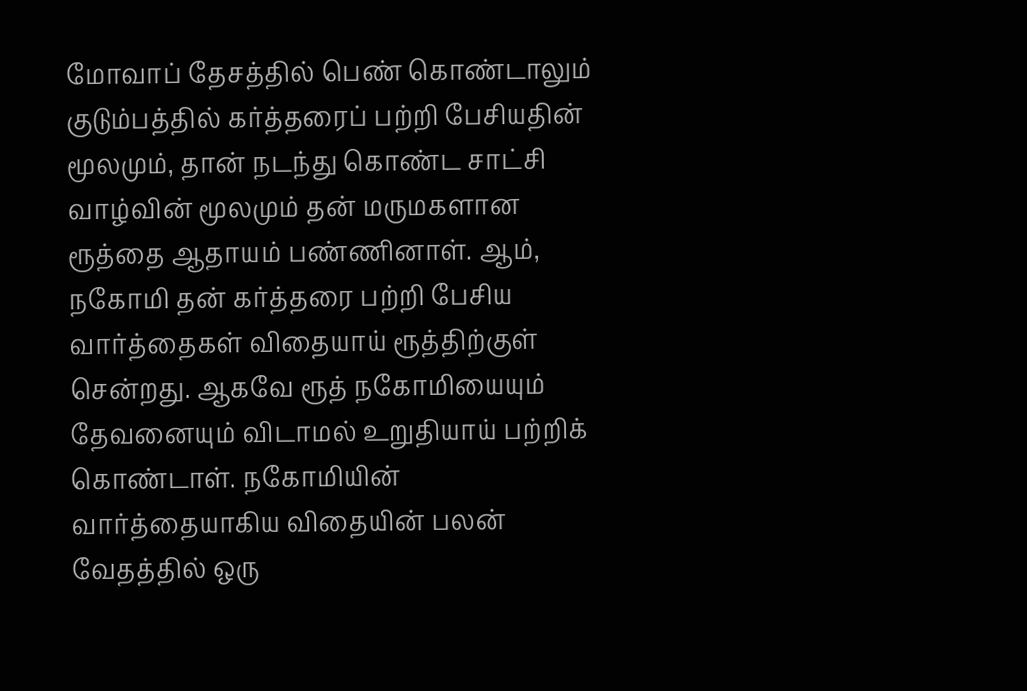மோவாப் தேசத்தில் பெண் கொண்டாலும் குடும்பத்தில் கர்த்தரைப் பற்றி பேசியதின் மூலமும், தான் நடந்து கொண்ட சாட்சி வாழ்வின் மூலமும் தன் மருமகளான ரூத்தை ஆதாயம் பண்ணினாள். ஆம், நகோமி தன் கர்த்தரை பற்றி பேசிய வார்த்தைகள் விதையாய் ரூத்திற்குள் சென்றது. ஆகவே ரூத் நகோமியையும் தேவனையும் விடாமல் உறுதியாய் பற்றிக் கொண்டாள். நகோமியின் வார்த்தையாகிய விதையின் பலன் வேதத்தில் ஒரு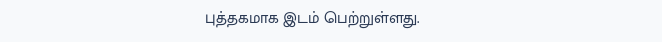புத்தகமாக இடம் பெற்றுள்ளது.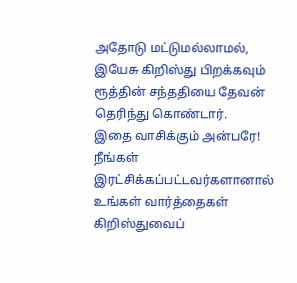அதோடு மட்டுமல்லாமல், இயேசு கிறிஸ்து பிறக்கவும் ரூத்தின் சந்ததியை தேவன் தெரிந்து கொண்டார்.
இதை வாசிக்கும் அன்பரே! நீங்கள் இரட்சிக்கப்பட்டவர்களானால் உங்கள் வார்த்தைகள் கிறிஸ்துவைப்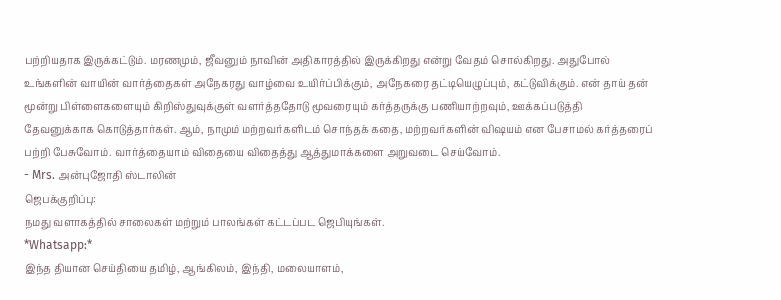பற்றியதாக இருக்கட்டும். மரணமும், ஜீவனும் நாவின் அதிகாரத்தில் இருக்கிறது என்று வேதம் சொல்கிறது. அதுபோல் உங்களின் வாயின் வார்த்தைகள் அநேகரது வாழ்வை உயிர்ப்பிக்கும், அநேகரை தட்டியெழுப்பும், கட்டுவிக்கும். என் தாய் தன் மூன்று பிள்ளைகளையும் கிறிஸ்துவுக்குள் வளர்த்ததோடு மூவரையும் கர்த்தருக்கு பணியாற்றவும், ஊக்கப்படுத்தி தேவனுக்காக கொடுத்தார்கள். ஆம், நாமும் மற்றவர்களிடம் சொந்தக் கதை, மற்றவர்களின் விஷயம் என பேசாமல் கர்த்தரைப் பற்றி பேசுவோம். வார்த்தையாம் விதையை விதைத்து ஆத்துமாக்களை அறுவடை செய்வோம்.
- Mrs. அன்புஜோதி ஸ்டாலின்
ஜெபக்குறிப்பு:
நமது வளாகத்தில் சாலைகள் மற்றும் பாலங்கள் கட்டப்பட ஜெபியுங்கள்.
*Whatsapp:*
இந்த தியான செய்தியை தமிழ், ஆங்கிலம், இந்தி, மலையாளம்,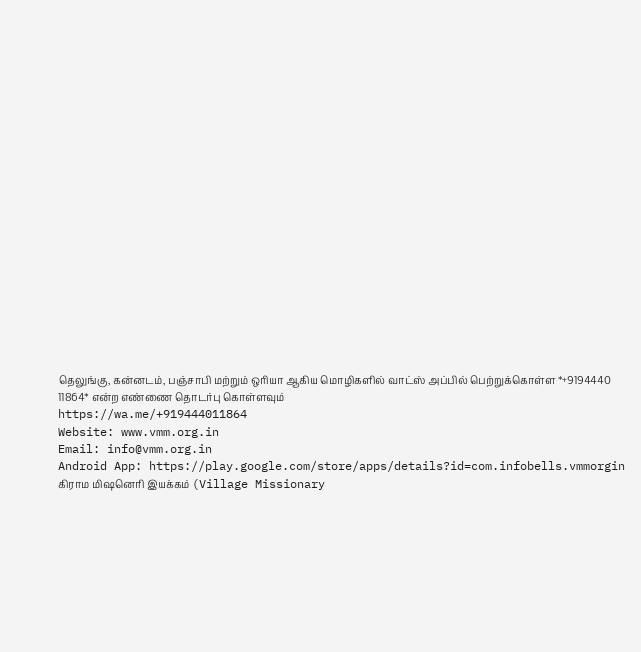தெலுங்கு, கன்னடம், பஞ்சாபி மற்றும் ஒரியா ஆகிய மொழிகளில் வாட்ஸ் அப்பில் பெற்றுக்கொள்ள *+9194440 11864* என்ற எண்ணை தொடர்பு கொள்ளவும்
https://wa.me/+919444011864
Website: www.vmm.org.in
Email: info@vmm.org.in
Android App: https://play.google.com/store/apps/details?id=com.infobells.vmmorgin
கிராம மிஷனெரி இயக்கம் (Village Missionary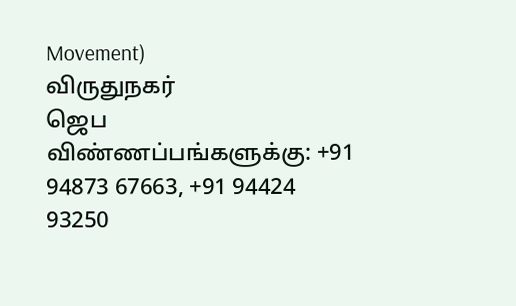Movement)
விருதுநகர்
ஜெப விண்ணப்பங்களுக்கு: +91 94873 67663, +91 94424 93250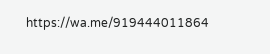https://wa.me/919444011864